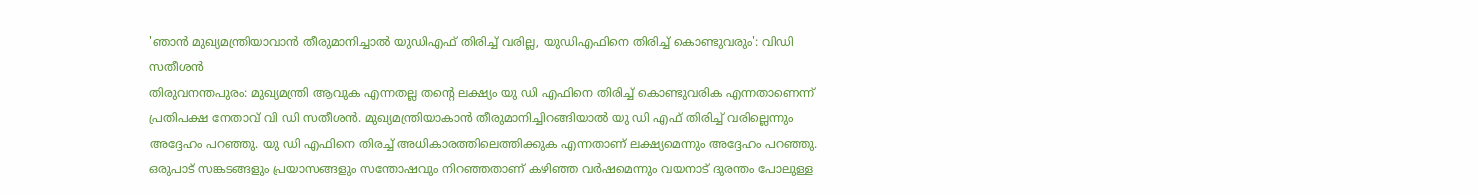'ഞാൻ മുഖ്യമന്ത്രിയാവാൻ തീരുമാനിച്ചാൽ യുഡിഎഫ് തിരിച്ച് വരില്ല, യുഡിഎഫിനെ തിരിച്ച് കൊണ്ടുവരും': വിഡി സതീശൻ
തിരുവനന്തപുരം: മുഖ്യമന്ത്രി ആവുക എന്നതല്ല തന്റെ ലക്ഷ്യം യു ഡി എഫിനെ തിരിച്ച് കൊണ്ടുവരിക എന്നതാണെന്ന് പ്രതിപക്ഷ നേതാവ് വി ഡി സതീശൻ. മുഖ്യമന്ത്രിയാകാൻ തീരുമാനിച്ചിറങ്ങിയാൽ യു ഡി എഫ് തിരിച്ച് വരില്ലെന്നും അദ്ദേഹം പറഞ്ഞു. യു ഡി എഫിനെ തിരച്ച് അധികാരത്തിലെത്തിക്കുക എന്നതാണ് ലക്ഷ്യമെന്നും അദ്ദേഹം പറഞ്ഞു.
ഒരുപാട് സങ്കടങ്ങളും പ്രയാസങ്ങളും സന്തോഷവും നിറഞ്ഞതാണ് കഴിഞ്ഞ വർഷമെന്നും വയനാട് ദുരന്തം പോലുള്ള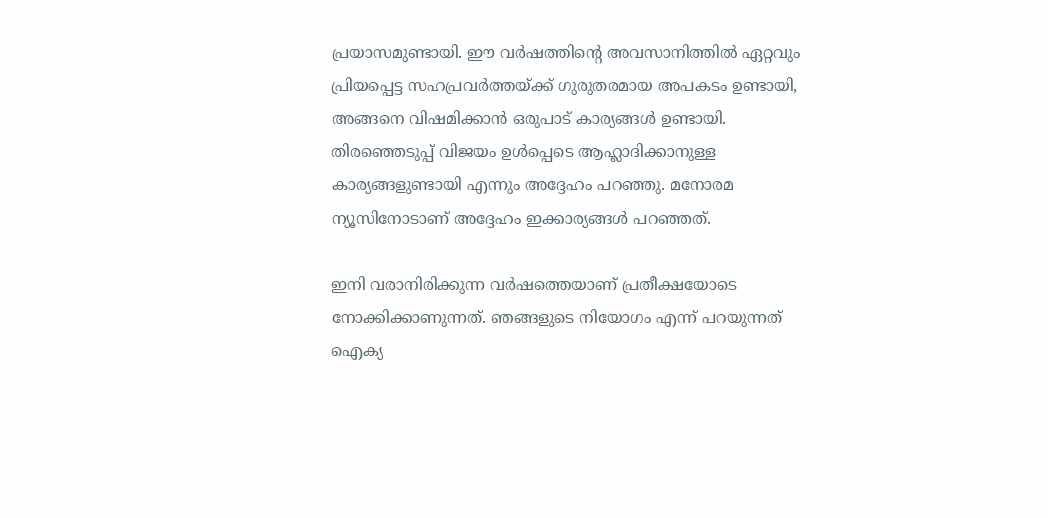പ്രയാസമുണ്ടായി. ഈ വർഷത്തിന്റെ അവസാനിത്തിൽ ഏറ്റവും പ്രിയപ്പെട്ട സഹപ്രവർത്തയ്ക്ക് ഗുരുതരമായ അപകടം ഉണ്ടായി, അങ്ങനെ വിഷമിക്കാൻ ഒരുപാട് കാര്യങ്ങൾ ഉണ്ടായി. തിരഞ്ഞെടുപ്പ് വിജയം ഉൾപ്പെടെ ആഹ്ലാദിക്കാനുള്ള കാര്യങ്ങളുണ്ടായി എന്നും അദ്ദേഹം പറഞ്ഞു. മനോരമ ന്യൂസിനോടാണ് അദ്ദേഹം ഇക്കാര്യങ്ങൾ പറഞ്ഞത്.

ഇനി വരാനിരിക്കുന്ന വർഷത്തെയാണ് പ്രതീക്ഷയോടെ നോക്കിക്കാണുന്നത്. ഞങ്ങളുടെ നിയോഗം എന്ന് പറയുന്നത് ഐക്യ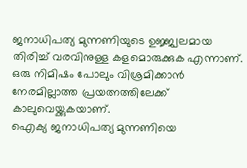ജനാധിപത്യ മുന്നണിയുടെ ഉജ്ജ്വലമായ തിരിച്ച് വരവിനുള്ള കളമൊരുക്കുക എന്നാണ്. ഒരു നിമിഷം പോലും വിശ്രമിക്കാൻ നേരമില്ലാത്ത പ്രയത്നത്തിലേക്ക് കാലുവെയ്ക്കുകയാണ്.
ഐക്യ ജനാധിപത്യ മുന്നണിയെ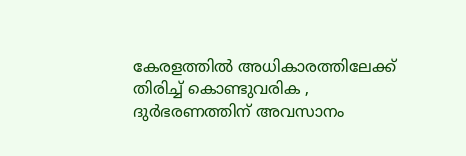കേരളത്തിൽ അധികാരത്തിലേക്ക് തിരിച്ച് കൊണ്ടുവരിക , ദുർഭരണത്തിന് അവസാനം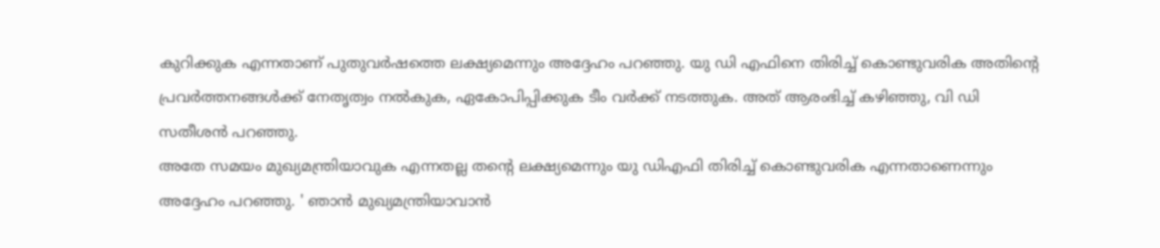കുറിക്കുക എന്നതാണ് പുതുവർഷത്തെ ലക്ഷ്യമെന്നും അദ്ദേഹം പറഞ്ഞു. യു ഡി എഫിനെ തിരിച്ച് കൊണ്ടുവരിക അതിന്റെ പ്രവർത്തനങ്ങൾക്ക് നേതൃത്വം നൽകുക, ഏകോപിപ്പിക്കുക ടീം വർക്ക് നടത്തുക. അത് ആരംഭിച്ച് കഴിഞ്ഞു, വി ഡി സതീശൻ പറഞ്ഞു.
അതേ സമയം മുഖ്യമന്ത്രിയാവുക എന്നതല്ല തന്റെ ലക്ഷ്യമെന്നും യു ഡിഎഫി തിരിച്ച് കൊണ്ടുവരിക എന്നതാണെന്നും അദ്ദേഹം പറഞ്ഞു. ' ഞാൻ മുഖ്യമന്ത്രിയാവാൻ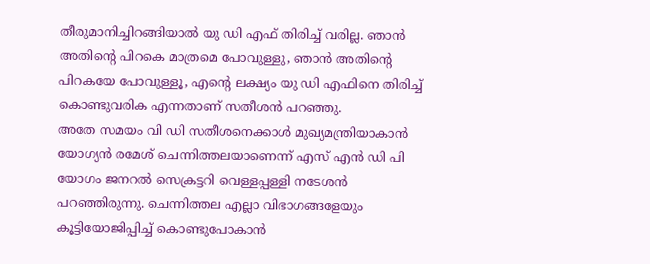തീരുമാനിച്ചിറങ്ങിയാൽ യു ഡി എഫ് തിരിച്ച് വരില്ല. ഞാൻ അതിന്റെ പിറകെ മാത്രമെ പോവുള്ളു, ഞാൻ അതിന്റെ പിറകയേ പോവുള്ളൂ, എന്റെ ലക്ഷ്യം യു ഡി എഫിനെ തിരിച്ച് കൊണ്ടുവരിക എന്നതാണ് സതീശൻ പറഞ്ഞു.
അതേ സമയം വി ഡി സതീശനെക്കാൾ മുഖ്യമന്ത്രിയാകാൻ യോഗ്യൻ രമേശ് ചെന്നിത്തലയാണെന്ന് എസ് എൻ ഡി പി യോഗം ജനറൽ സെക്രട്ടറി വെള്ളപ്പള്ളി നടേശൻ പറഞ്ഞിരുന്നു. ചെന്നിത്തല എല്ലാ വിഭാഗങ്ങളേയും കൂട്ടിയോജിപ്പിച്ച് കൊണ്ടുപോകാൻ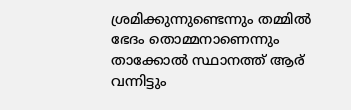ശ്രമിക്കുന്നുണ്ടെന്നും തമ്മിൽ ഭേദം തൊമ്മനാണെന്നും താക്കോൽ സ്ഥാനത്ത് ആര് വന്നിട്ടും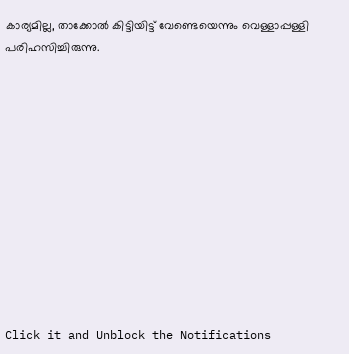കാര്യമില്ല, താക്കോൽ കിട്ടിയിട്ട് വേണ്ടെയെന്നും വെള്ളാപ്പള്ളി പരിഹസിച്ചിരുന്നു.












Click it and Unblock the Notifications